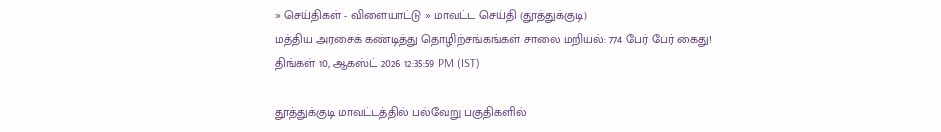» செய்திகள் - விளையாட்டு » மாவட்ட செய்தி (தூத்துக்குடி)
மத்திய அரசைக் கண்டித்து தொழிற்சங்கங்கள் சாலை மறியல்: 774 பேர் பேர் கைது!
திங்கள் 10, ஆகஸ்ட் 2026 12:35:59 PM (IST)

தூத்துக்குடி மாவட்டத்தில் பல்வேறு பகுதிகளில்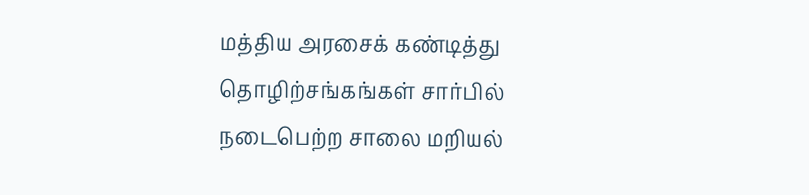மத்திய அரசைக் கண்டித்து தொழிற்சங்கங்கள் சார்பில் நடைபெற்ற சாலை மறியல்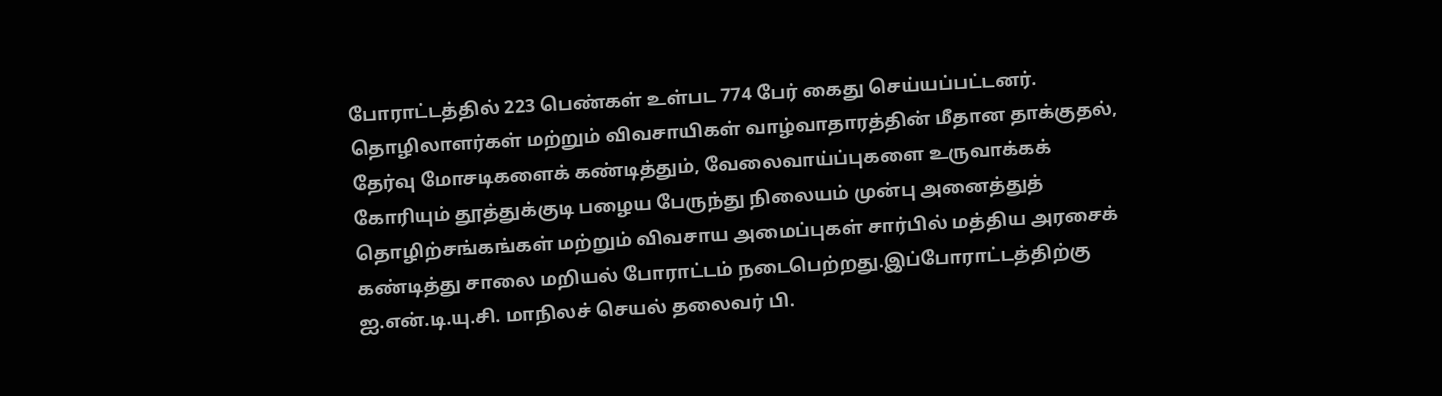போராட்டத்தில் 223 பெண்கள் உள்பட 774 பேர் கைது செய்யப்பட்டனர்.
தொழிலாளர்கள் மற்றும் விவசாயிகள் வாழ்வாதாரத்தின் மீதான தாக்குதல், தேர்வு மோசடிகளைக் கண்டித்தும், வேலைவாய்ப்புகளை உருவாக்கக் கோரியும் தூத்துக்குடி பழைய பேருந்து நிலையம் முன்பு அனைத்துத் தொழிற்சங்கங்கள் மற்றும் விவசாய அமைப்புகள் சார்பில் மத்திய அரசைக் கண்டித்து சாலை மறியல் போராட்டம் நடைபெற்றது.இப்போராட்டத்திற்கு ஐ.என்.டி.யு.சி. மாநிலச் செயல் தலைவர் பி.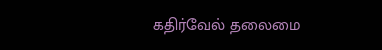கதிர்வேல் தலைமை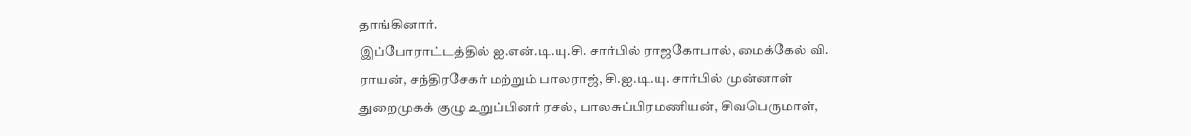தாங்கினார்.
இப்போராட்டத்தில் ஐ.என்.டி.யு.சி. சார்பில் ராஜகோபால், மைக்கேல் வி. ராயன், சந்திரசேகர் மற்றும் பாலராஜ், சி.ஐ.டி.யு. சார்பில் முன்னாள் துறைமுகக் குழு உறுப்பினர் ரசல், பாலசுப்பிரமணியன், சிவபெருமாள்,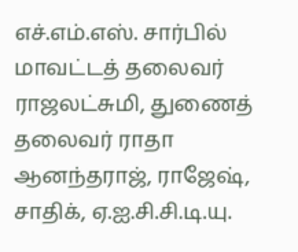எச்.எம்.எஸ். சார்பில் மாவட்டத் தலைவர் ராஜலட்சுமி, துணைத் தலைவர் ராதா ஆனந்தராஜ், ராஜேஷ், சாதிக், ஏ.ஐ.சி.சி.டி.யு.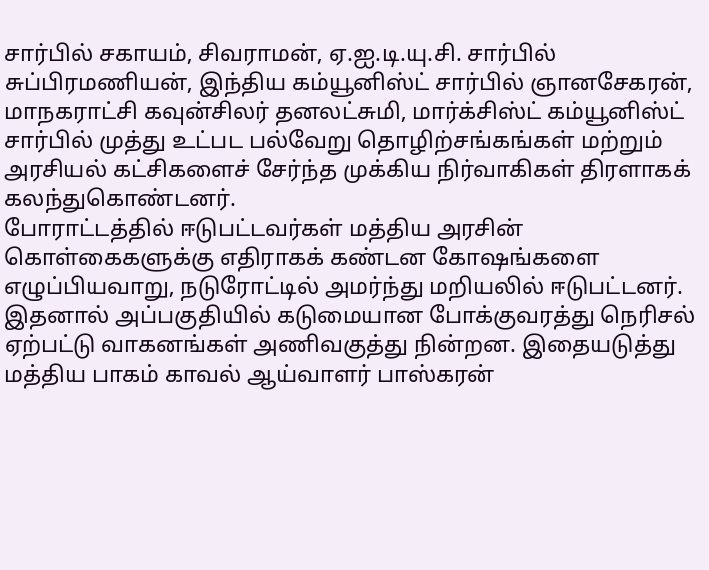சார்பில் சகாயம், சிவராமன், ஏ.ஐ.டி.யு.சி. சார்பில் சுப்பிரமணியன், இந்திய கம்யூனிஸ்ட் சார்பில் ஞானசேகரன், மாநகராட்சி கவுன்சிலர் தனலட்சுமி, மார்க்சிஸ்ட் கம்யூனிஸ்ட் சார்பில் முத்து உட்பட பல்வேறு தொழிற்சங்கங்கள் மற்றும் அரசியல் கட்சிகளைச் சேர்ந்த முக்கிய நிர்வாகிகள் திரளாகக் கலந்துகொண்டனர்.
போராட்டத்தில் ஈடுபட்டவர்கள் மத்திய அரசின் கொள்கைகளுக்கு எதிராகக் கண்டன கோஷங்களை எழுப்பியவாறு, நடுரோட்டில் அமர்ந்து மறியலில் ஈடுபட்டனர். இதனால் அப்பகுதியில் கடுமையான போக்குவரத்து நெரிசல் ஏற்பட்டு வாகனங்கள் அணிவகுத்து நின்றன. இதையடுத்து மத்திய பாகம் காவல் ஆய்வாளர் பாஸ்கரன்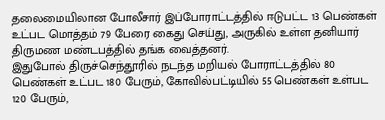தலைமையிலான போலீசார் இப்போராட்டத்தில் ஈடுபட்ட 13 பெண்கள் உட்பட மொத்தம் 79 பேரை கைது செய்து, அருகில் உள்ள தனியார் திருமண மண்டபத்தில் தங்க வைத்தனர்.
இதுபோல் திருச்செந்தூரில் நடந்த மறியல் போராட்டத்தில் 80 பெண்கள் உட்பட 180 பேரும், கோவில்பட்டியில் 55 பெண்கள் உள்பட 120 பேரும்,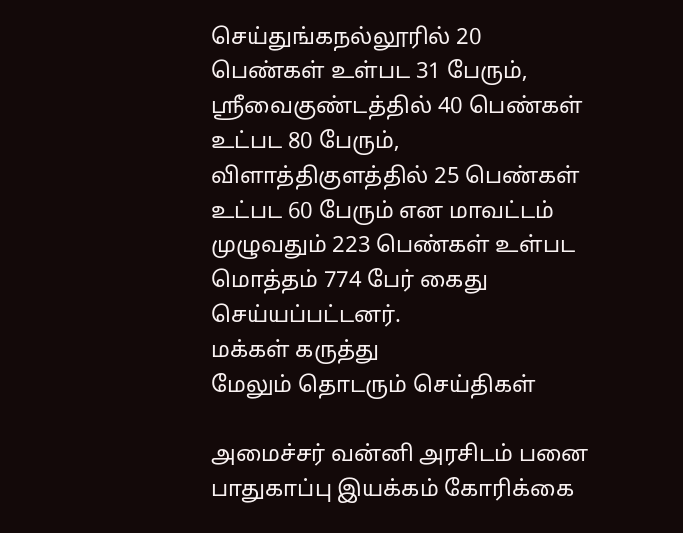செய்துங்கநல்லூரில் 20 பெண்கள் உள்பட 31 பேரும், ஸ்ரீவைகுண்டத்தில் 40 பெண்கள் உட்பட 80 பேரும், விளாத்திகுளத்தில் 25 பெண்கள் உட்பட 60 பேரும் என மாவட்டம் முழுவதும் 223 பெண்கள் உள்பட மொத்தம் 774 பேர் கைது செய்யப்பட்டனர்.
மக்கள் கருத்து
மேலும் தொடரும் செய்திகள்

அமைச்சர் வன்னி அரசிடம் பனை பாதுகாப்பு இயக்கம் கோரிக்கை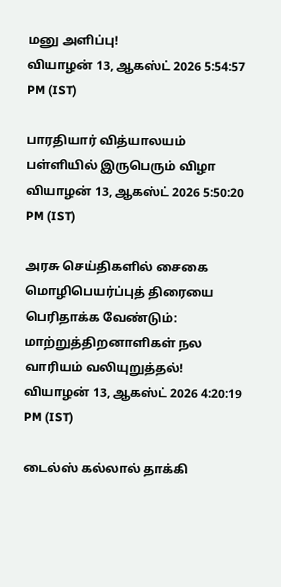மனு அளிப்பு!
வியாழன் 13, ஆகஸ்ட் 2026 5:54:57 PM (IST)

பாரதியார் வித்யாலயம் பள்ளியில் இருபெரும் விழா
வியாழன் 13, ஆகஸ்ட் 2026 5:50:20 PM (IST)

அரசு செய்திகளில் சைகை மொழிபெயர்ப்புத் திரையை பெரிதாக்க வேண்டும்: மாற்றுத்திறனாளிகள் நல வாரியம் வலியுறுத்தல்!
வியாழன் 13, ஆகஸ்ட் 2026 4:20:19 PM (IST)

டைல்ஸ் கல்லால் தாக்கி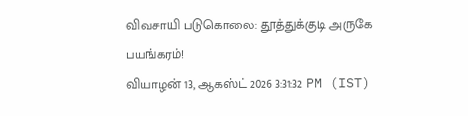விவசாயி படுகொலை: தூத்துக்குடி அருகே பயங்கரம்!
வியாழன் 13, ஆகஸ்ட் 2026 3:31:32 PM (IST)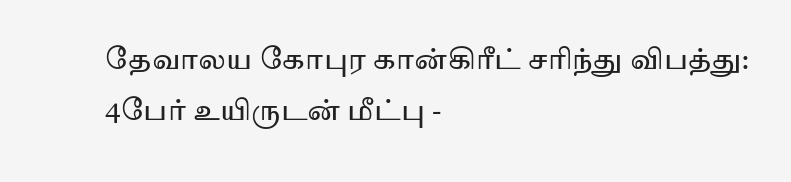தேவாலய கோபுர கான்கிரீட் சரிந்து விபத்து: 4பேர் உயிருடன் மீட்பு -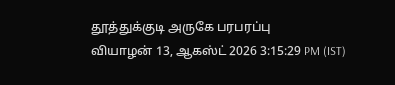தூத்துக்குடி அருகே பரபரப்பு
வியாழன் 13, ஆகஸ்ட் 2026 3:15:29 PM (IST)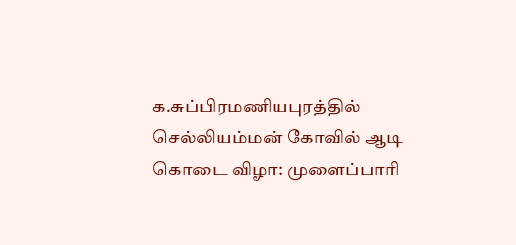க.சுப்பிரமணியபுரத்தில் செல்லியம்மன் கோவில் ஆடி கொடை விழா: முளைப்பாரி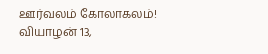ஊர்வலம் கோலாகலம்!
வியாழன் 13,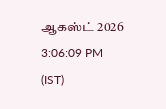ஆகஸ்ட் 2026 3:06:09 PM (IST)